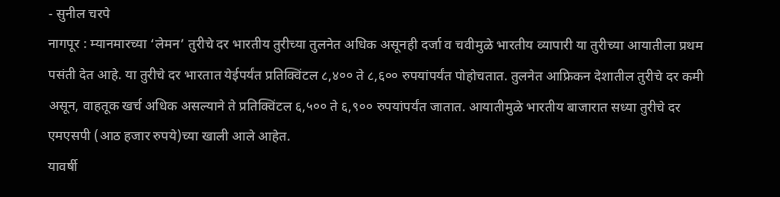- सुनील चरपे
नागपूर : म्यानमारच्या ‘लेमन’ तुरीचे दर भारतीय तुरीच्या तुलनेत अधिक असूनही दर्जा व चवीमुळे भारतीय व्यापारी या तुरीच्या आयातीला प्रथम पसंती देत आहे. या तुरीचे दर भारतात येईपर्यंत प्रतिक्विंटल ८,४०० ते ८,६०० रुपयांपर्यंत पोहोचतात. तुलनेत आफ्रिकन देशातील तुरीचे दर कमी असून, वाहतूक खर्च अधिक असल्याने ते प्रतिक्विंटल ६,५०० ते ६,९०० रुपयांपर्यंत जातात. आयातीमुळे भारतीय बाजारात सध्या तुरीचे दर एमएसपी (आठ हजार रुपये)च्या खाली आले आहेत.
यावर्षी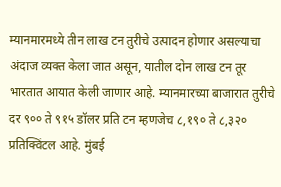म्यानमारमध्ये तीन लाख टन तुरीचे उत्पादन होणार असल्याचा अंदाज व्यक्त केला जात असून, यातील दोन लाख टन तूर भारतात आयात केली जाणार आहे. म्यानमारच्या बाजारात तुरीचे दर ९०० ते ९१५ डॉलर प्रति टन म्हणजेच ८,१९० ते ८,३२० प्रतिक्विंटल आहे. मुंबई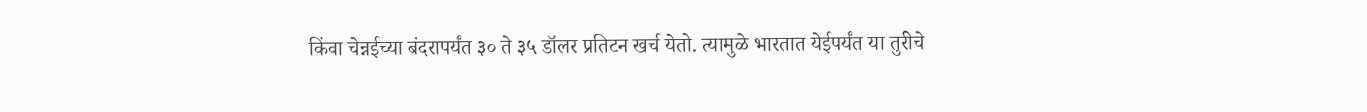किंवा चेन्नईच्या बंदरापर्यंत ३० ते ३५ डॉलर प्रतिटन खर्च येतो. त्यामुळे भारतात येईपर्यंत या तुरीचे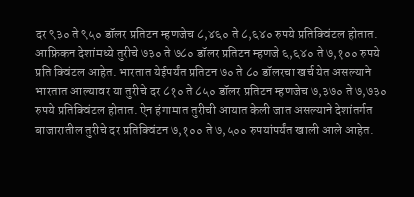दर ९३० ते ९५० डॉलर प्रतिटन म्हणजेच ८,४६० ते ८,६४० रुपये प्रतिक्विंटल होतात.
आफ्रिकन देशांमध्ये तुरीचे ७३० ते ७८० डॉलर प्रतिटन म्हणजे ६,६४० ते ७,१०० रुपये प्रति क्विंटल आहेत. भारतात येईपर्यंत प्रतिटन ७० ते ८० डॉलरचा खर्च येत असल्याने भारतात आल्यावर या तुरीचे दर ८१० ते ८५० डॉलर प्रतिटन म्हणजेच ७,३७० ते ७,७३० रुपये प्रतिक्विंटल होतात. ऐन हंगामात तुरीची आयात केली जात असल्याने देशांतर्गत बाजारातील तुरीचे दर प्रतिक्विंटन ७,१०० ते ७,५०० रुपयांपर्यंत खाली आले आहेत.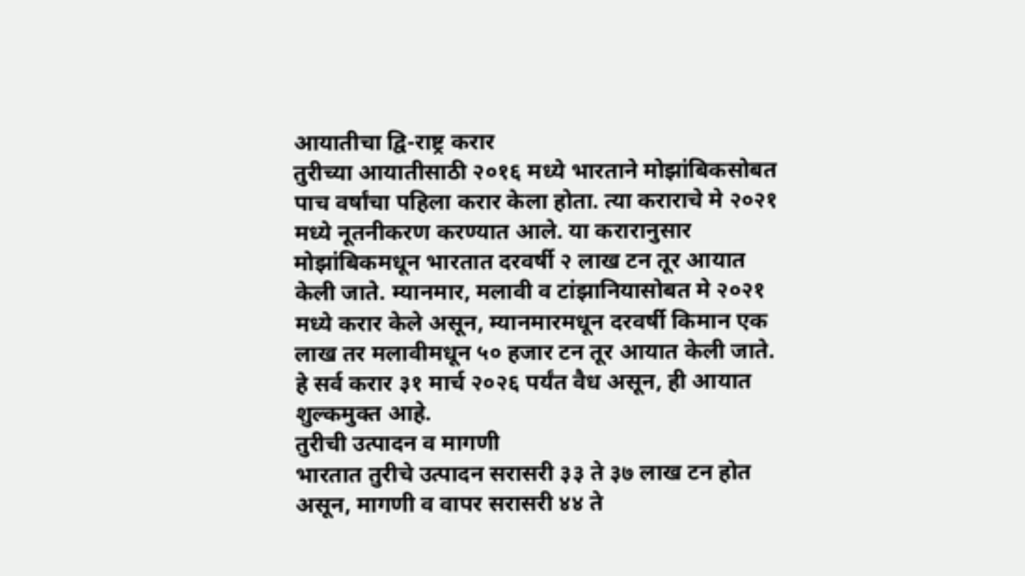आयातीचा द्वि-राष्ट्र करार
तुरीच्या आयातीसाठी २०१६ मध्ये भारताने मोझांबिकसोबत पाच वर्षांचा पहिला करार केला होता. त्या कराराचे मे २०२१ मध्ये नूतनीकरण करण्यात आले. या करारानुसार मोझांबिकमधून भारतात दरवर्षी २ लाख टन तूर आयात केली जाते. म्यानमार, मलावी व टांझानियासोबत मे २०२१ मध्ये करार केले असून, म्यानमारमधून दरवर्षी किमान एक लाख तर मलावीमधून ५० हजार टन तूर आयात केली जाते. हे सर्व करार ३१ मार्च २०२६ पर्यंत वैध असून, ही आयात शुल्कमुक्त आहे.
तुरीची उत्पादन व मागणी
भारतात तुरीचे उत्पादन सरासरी ३३ ते ३७ लाख टन होत असून, मागणी व वापर सरासरी ४४ ते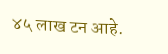४५ लाख टन आहे.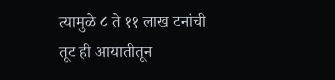त्यामुळे ८ ते ११ लाख टनांची तूट ही आयातीतून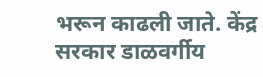भरून काढली जाते. केंद्र सरकार डाळवर्गीय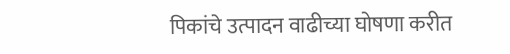पिकांचे उत्पादन वाढीच्या घोषणा करीत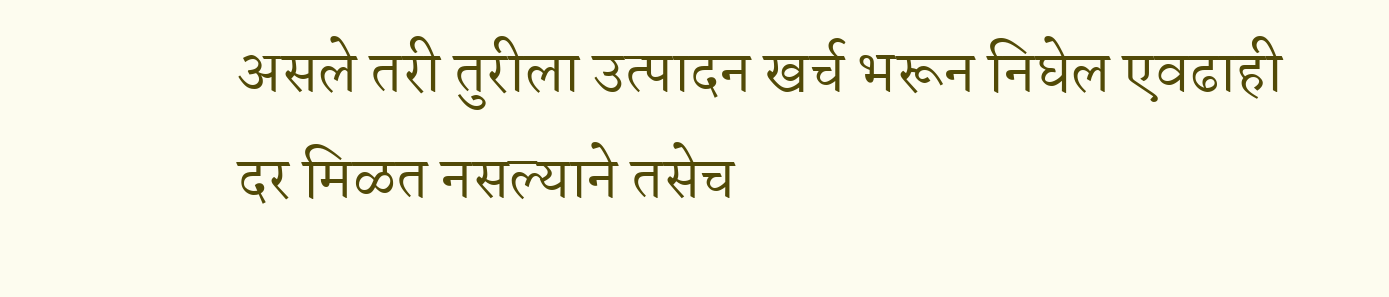असले तरी तुरीला उत्पादन खर्च भरून निघेल एवढाही दर मिळत नसल्याने तसेच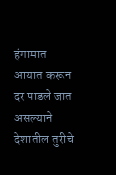हंगामात आयात करून दर पाडले जात असल्याने देशातील तुरीचे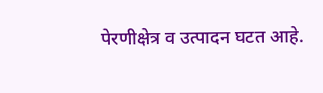पेरणीक्षेत्र व उत्पादन घटत आहे.